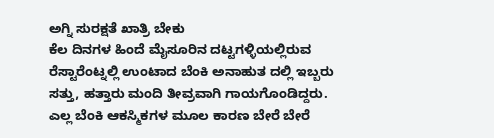ಅಗ್ನಿ ಸುರಕ್ಷತೆ ಖಾತ್ರಿ ಬೇಕು
ಕೆಲ ದಿನಗಳ ಹಿಂದೆ ಮೈಸೂರಿನ ದಟ್ಟಗಳ್ಳಿಯಲ್ಲಿರುವ ರೆಸ್ಟಾರೆಂಟ್ನಲ್ಲಿ ಉಂಟಾದ ಬೆಂಕಿ ಅನಾಹುತ ದಲ್ಲಿ ಇಬ್ಬರು ಸತ್ತು, ಹತ್ತಾರು ಮಂದಿ ತೀವ್ರವಾಗಿ ಗಾಯಗೊಂಡಿದ್ದರು. ಎಲ್ಲ ಬೆಂಕಿ ಆಕಸ್ಮಿಕಗಳ ಮೂಲ ಕಾರಣ ಬೇರೆ ಬೇರೆ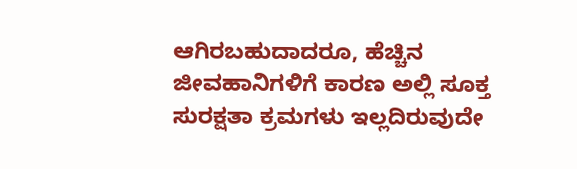ಆಗಿರಬಹುದಾದರೂ, ಹೆಚ್ಚಿನ ಜೀವಹಾನಿಗಳಿಗೆ ಕಾರಣ ಅಲ್ಲಿ ಸೂಕ್ತ ಸುರಕ್ಷತಾ ಕ್ರಮಗಳು ಇಲ್ಲದಿರುವುದೇ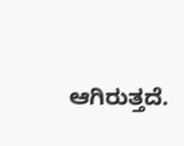ಆಗಿರುತ್ತದೆ.